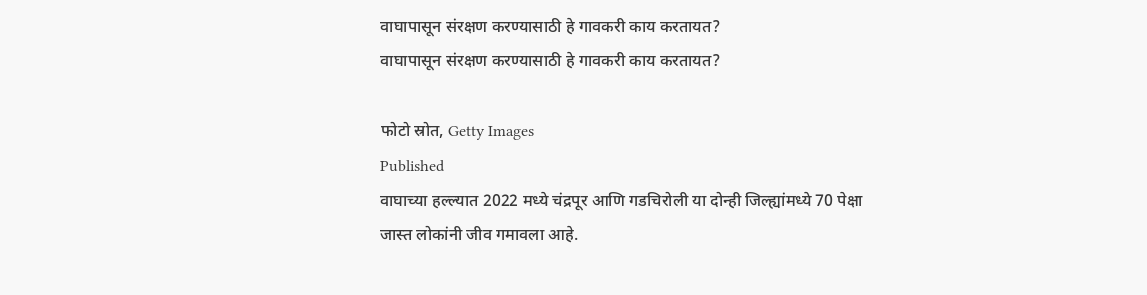वाघापासून संरक्षण करण्यासाठी हे गावकरी काय करतायत?
वाघापासून संरक्षण करण्यासाठी हे गावकरी काय करतायत?

फोटो स्रोत, Getty Images
Published
वाघाच्या हल्ल्यात 2022 मध्ये चंद्रपूर आणि गडचिरोली या दोन्ही जिल्ह्यांमध्ये 70 पेक्षा जास्त लोकांनी जीव गमावला आहे.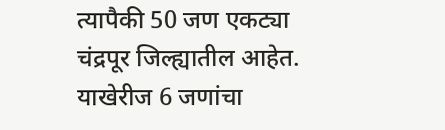त्यापैकी 50 जण एकट्या चंद्रपूर जिल्ह्यातील आहेत. याखेरीज 6 जणांचा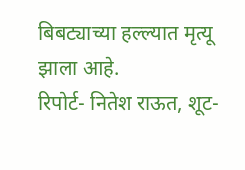बिबट्याच्या हल्ल्यात मृत्यू झाला आहे.
रिपोर्ट- नितेश राऊत, शूट-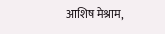आशिष मेश्राम,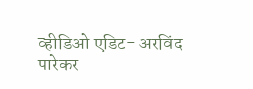व्हीडिओ एडिट- अरविंद पारेकर